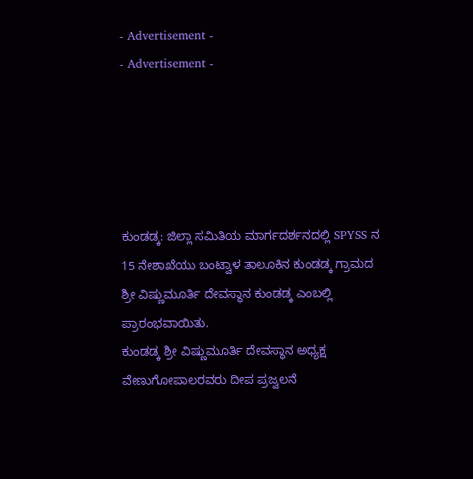- Advertisement -
- Advertisement -





ಕುಂಡಡ್ಕ: ಜಿಲ್ಲಾ ಸಮಿತಿಯ ಮಾರ್ಗದರ್ಶನದಲ್ಲಿ SPYSS ನ 15 ನೇಶಾಖೆಯು ಬಂಟ್ವಾಳ ತಾಲೂಕಿನ ಕುಂಡಡ್ಕ ಗ್ರಾಮದ ಶ್ರೀ ವಿಷ್ಣುಮೂರ್ತಿ ದೇವಸ್ಥಾನ ಕುಂಡಡ್ಕ ಎಂಬಲ್ಲಿ ಪ್ರಾರಂಭವಾಯಿತು.
ಕುಂಡಡ್ಕ ಶ್ರೀ ವಿಷ್ಣುಮೂರ್ತಿ ದೇವಸ್ಥಾನ ಅಧ್ಯಕ್ಷ ವೇಣುಗೋಪಾಲರವರು ದೀಪ ಪ್ರಜ್ವಲನೆ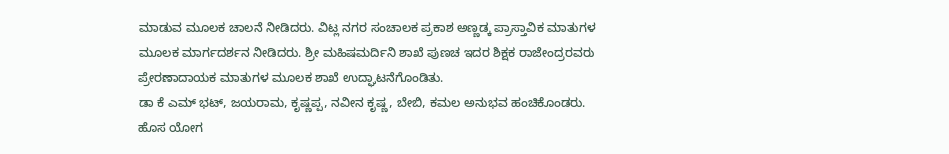ಮಾಡುವ ಮೂಲಕ ಚಾಲನೆ ನೀಡಿದರು. ವಿಟ್ಲ ನಗರ ಸಂಚಾಲಕ ಪ್ರಕಾಶ ಅಣ್ಣಡ್ಕ ಪ್ರಾಸ್ತಾವಿಕ ಮಾತುಗಳ ಮೂಲಕ ಮಾರ್ಗದರ್ಶನ ನೀಡಿದರು. ಶ್ರೀ ಮಹಿಷಮರ್ದಿನಿ ಶಾಖೆ ಪುಣಚ ಇದರ ಶಿಕ್ಷಕ ರಾಜೇಂದ್ರರವರು ಪ್ರೇರಣಾದಾಯಕ ಮಾತುಗಳ ಮೂಲಕ ಶಾಖೆ ಉದ್ಘಾಟನೆಗೊಂಡಿತು.
ಡಾ ಕೆ ಎಮ್ ಭಟ್, ಜಯರಾಮ, ಕೃಷ್ಣಪ್ಪ, ನವೀನ ಕೃಷ್ಣ, ಬೇಬಿ, ಕಮಲ ಅನುಭವ ಹಂಚಿಕೊಂಡರು. ಹೊಸ ಯೋಗ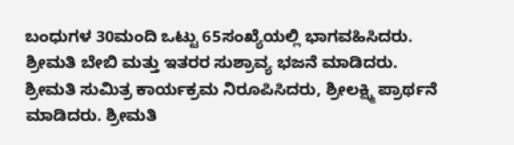ಬಂಧುಗಳ 30ಮಂದಿ ಒಟ್ಟು 65ಸಂಖ್ಯೆಯಲ್ಲಿ ಭಾಗವಹಿಸಿದರು.
ಶ್ರೀಮತಿ ಬೇಬಿ ಮತ್ತು ಇತರರ ಸುಶ್ರಾವ್ಯ ಭಜನೆ ಮಾಡಿದರು. ಶ್ರೀಮತಿ ಸುಮಿತ್ರ ಕಾರ್ಯಕ್ರಮ ನಿರೂಪಿಸಿದರು, ಶ್ರೀಲಕ್ಷ್ಮಿ ಪ್ರಾರ್ಥನೆ ಮಾಡಿದರು. ಶ್ರೀಮತಿ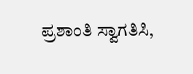ಪ್ರಶಾಂತಿ ಸ್ವಾಗತಿಸಿ,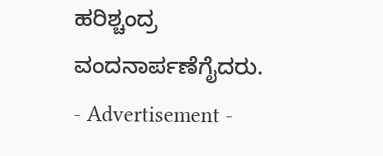ಹರಿಶ್ಚಂದ್ರ ವಂದನಾರ್ಪಣೆಗೈದರು.
- Advertisement -